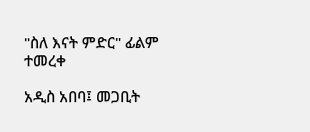"ስለ እናት ምድር" ፊልም ተመረቀ

አዲስ አበባ፤ መጋቢት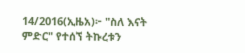14/2016(ኢዜአ)፦ "ስለ እናት ምድር" የተሰኘ ትኩረቱን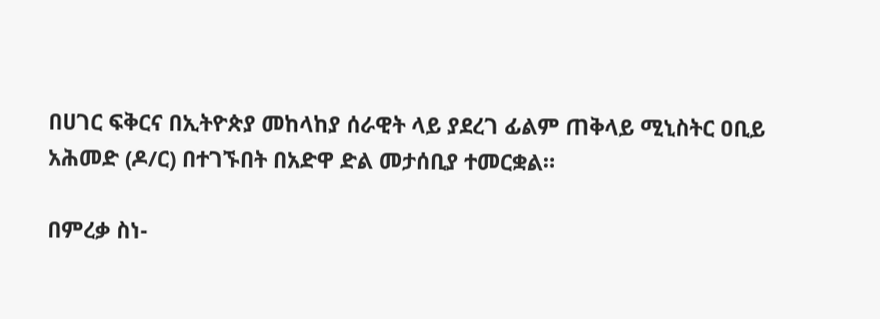በሀገር ፍቅርና በኢትዮጵያ መከላከያ ሰራዊት ላይ ያደረገ ፊልም ጠቅላይ ሚኒስትር ዐቢይ አሕመድ (ዶ/ር) በተገኙበት በአድዋ ድል መታሰቢያ ተመርቋል።

በምረቃ ስነ-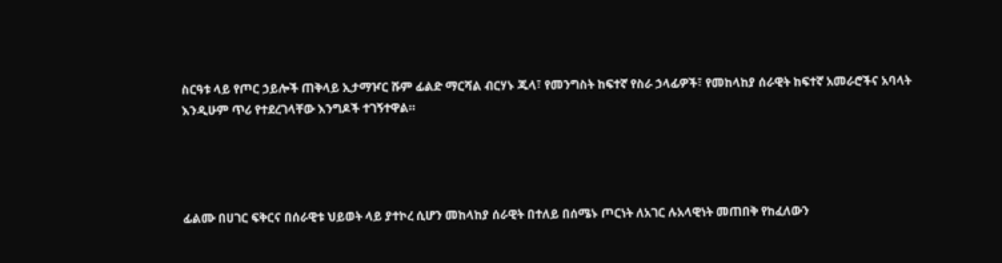ስርዓቱ ላይ የጦር ኃይሎች ጠቅላይ ኢታማዦር ሹም ፊልድ ማርሻል ብርሃኑ ጁላ፣ የመንግስት ከፍተኛ የስራ ኃላፊዎች፣ የመከላከያ ሰራዊት ከፍተኛ አመራሮችና አባላት እንዲሁም ጥሪ የተደረገላቸው እንግዶች ተገኝተዋል።




ፊልሙ በሀገር ፍቅርና በሰራዊቱ ህይወት ላይ ያተኮረ ሲሆን መከላከያ ሰራዊት በተለይ በሰሜኑ ጦርነት ለአገር ሉአላዊነት መጠበቅ የከፈለውን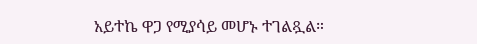አይተኬ ዋጋ የሚያሳይ መሆኑ ተገልጿል።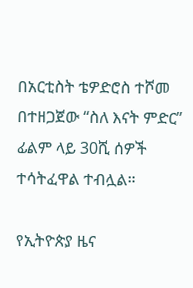በአርቲስት ቴዎድሮስ ተሾመ በተዘጋጀው “ስለ እናት ምድር” ፊልም ላይ 30ሺ ሰዎች ተሳትፈዋል ተብሏል።

የኢትዮጵያ ዜና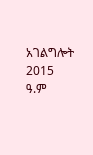አገልግሎት
2015
ዓ.ም